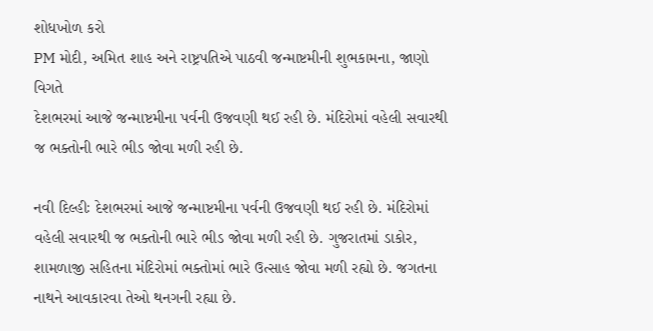શોધખોળ કરો
PM મોદી, અમિત શાહ અને રાષ્ટ્રપતિએ પાઠવી જન્માષ્ટમીની શુભકામના, જાણો વિગતે
દેશભરમાં આજે જન્માષ્ટમીના પર્વની ઉજવણી થઈ રહી છે. મંદિરોમાં વહેલી સવારથી જ ભક્તોની ભારે ભીડ જોવા મળી રહી છે.

નવી દિલ્હીઃ દેશભરમાં આજે જન્માષ્ટમીના પર્વની ઉજવણી થઈ રહી છે. મંદિરોમાં વહેલી સવારથી જ ભક્તોની ભારે ભીડ જોવા મળી રહી છે. ગુજરાતમાં ડાકોર, શામળાજી સહિતના મંદિરોમાં ભક્તોમાં ભારે ઉત્સાહ જોવા મળી રહ્યો છે. જગતના નાથને આવકારવા તેઓ થનગની રહ્યા છે.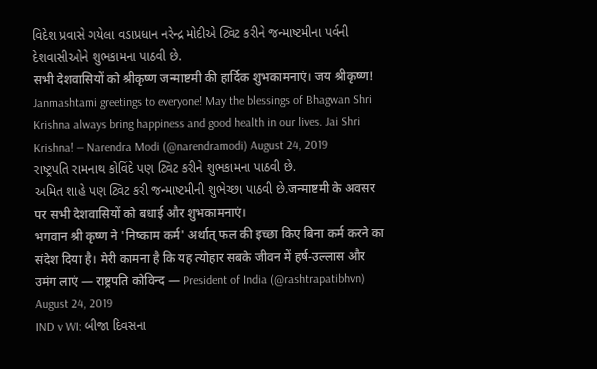વિદેશ પ્રવાસે ગયેલા વડાપ્રધાન નરેન્દ્ર મોદીએ ટ્વિટ કરીને જન્માષ્ટમીના પર્વની દેશવાસીઓને શુભકામના પાઠવી છે.
सभी देशवासियों को श्रीकृष्ण जन्माष्टमी की हार्दिक शुभकामनाएं। जय श्रीकृष्ण!
Janmashtami greetings to everyone! May the blessings of Bhagwan Shri Krishna always bring happiness and good health in our lives. Jai Shri Krishna! — Narendra Modi (@narendramodi) August 24, 2019
રાષ્ટ્રપતિ રામનાથ કોવિંદે પણ ટ્વિટ કરીને શુભકામના પાઠવી છે.
અમિત શાહે પણ ટ્વિટ કરી જન્માષ્ટમીની શુભેચ્છા પાઠવી છે.जन्माष्टमी के अवसर पर सभी देशवासियों को बधाई और शुभकामनाएं।
भगवान श्री कृष्ण ने 'निष्काम कर्म' अर्थात् फल की इच्छा किए बिना कर्म करने का संदेश दिया है। मेरी कामना है कि यह त्योहार सबके जीवन में हर्ष-उल्लास और उमंग लाएं — राष्ट्रपति कोविन्द — President of India (@rashtrapatibhvn) August 24, 2019
IND v WI: બીજા દિવસના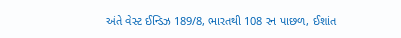અંતે વેસ્ટ ઈન્ડિઝ 189/8, ભારતથી 108 રન પાછળ, ઈશાંત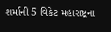શર્માની 5 વિકેટ મહારાષ્ટ્રના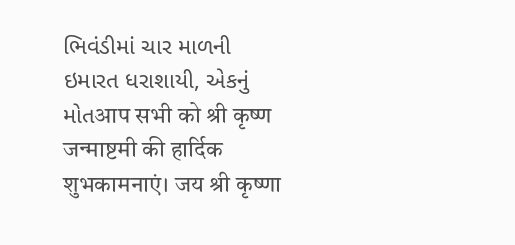ભિવંડીમાં ચાર માળની ઇમારત ધરાશાયી, એકનું મોતआप सभी को श्री कृष्ण जन्माष्टमी की हार्दिक शुभकामनाएं। जय श्री कृष्णा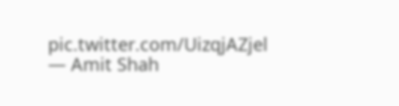pic.twitter.com/UizqjAZjel
— Amit Shah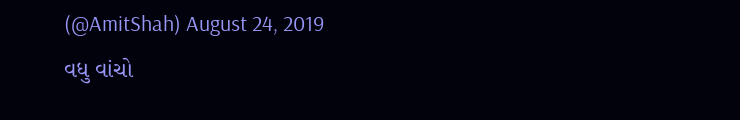(@AmitShah) August 24, 2019
વધુ વાંચો